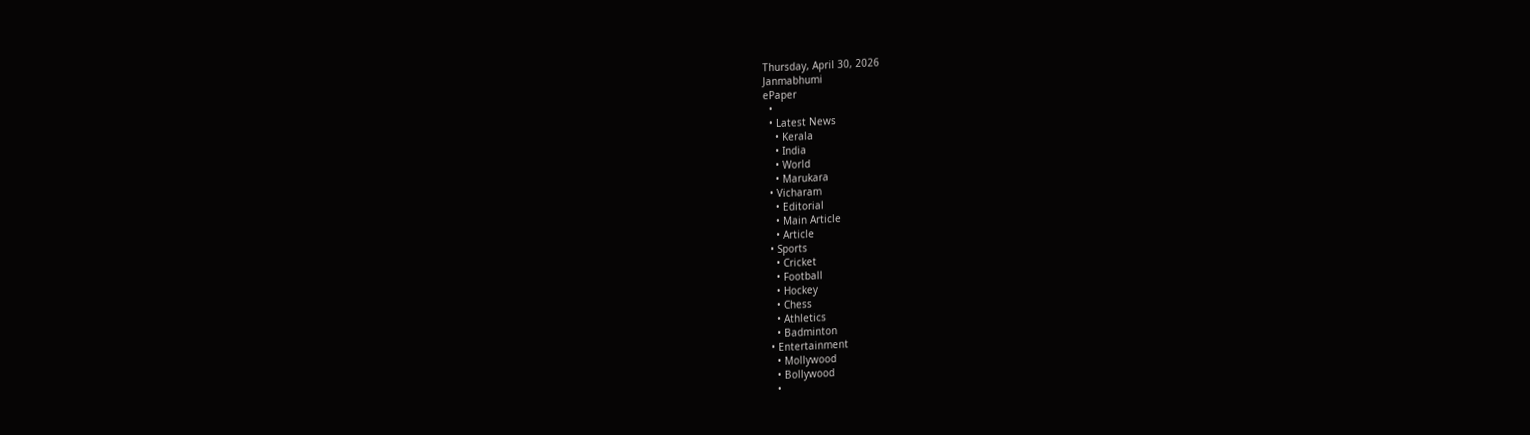Thursday, April 30, 2026
Janmabhumi
ePaper
  •
  • Latest News
    • Kerala
    • India
    • World
    • Marukara
  • Vicharam
    • Editorial
    • Main Article
    • Article
  • Sports
    • Cricket
    • Football
    • Hockey
    • Chess
    • Athletics
    • Badminton
  • Entertainment
    • Mollywood
    • Bollywood
    •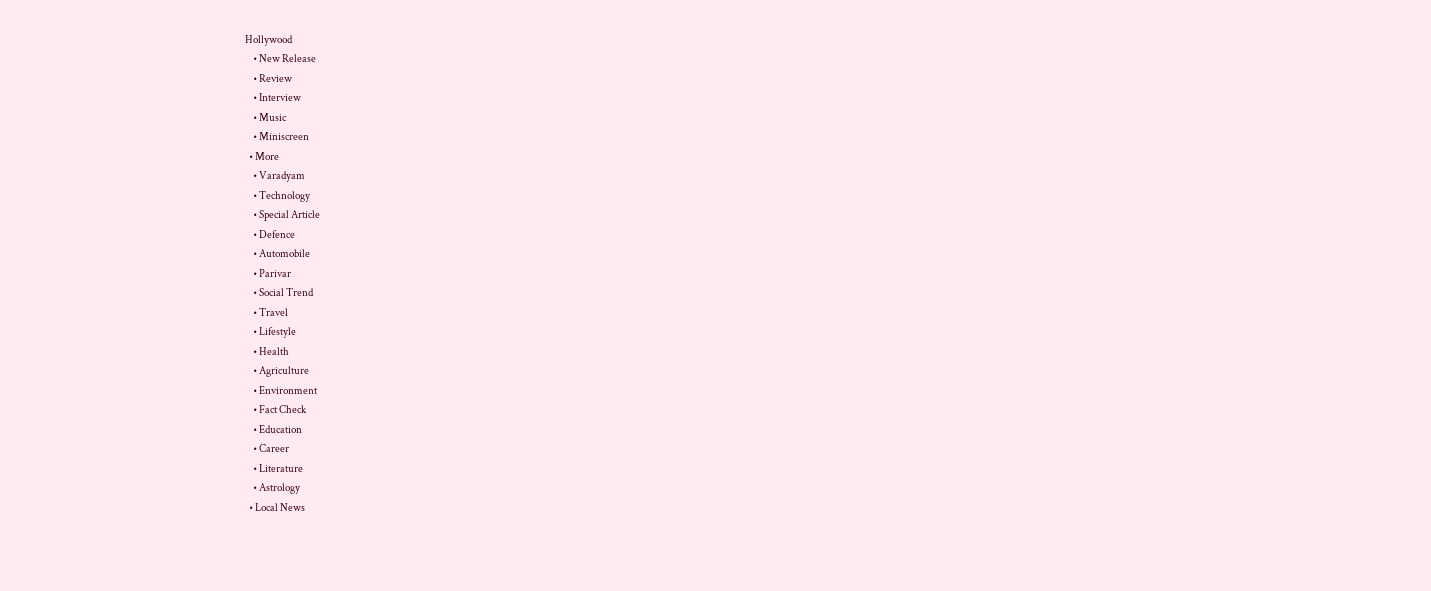Hollywood
    • New Release
    • Review
    • Interview
    • Music
    • Miniscreen
  • More
    • Varadyam
    • Technology
    • Special Article
    • Defence
    • Automobile
    • Parivar
    • Social Trend
    • Travel
    • Lifestyle
    • Health
    • Agriculture
    • Environment
    • Fact Check
    • Education
    • Career
    • Literature
    • Astrology
  • Local News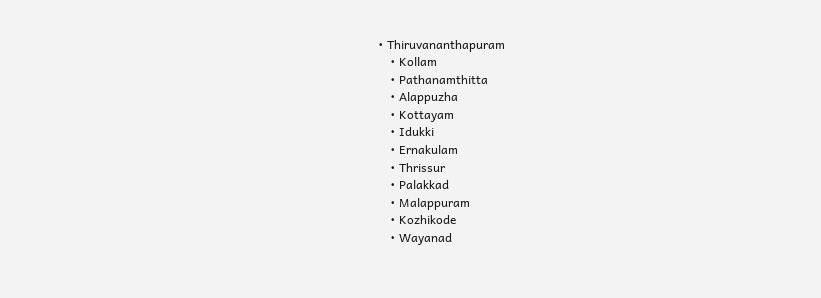• Thiruvananthapuram
    • Kollam
    • Pathanamthitta
    • Alappuzha
    • Kottayam
    • Idukki
    • Ernakulam
    • Thrissur
    • Palakkad
    • Malappuram
    • Kozhikode
    • Wayanad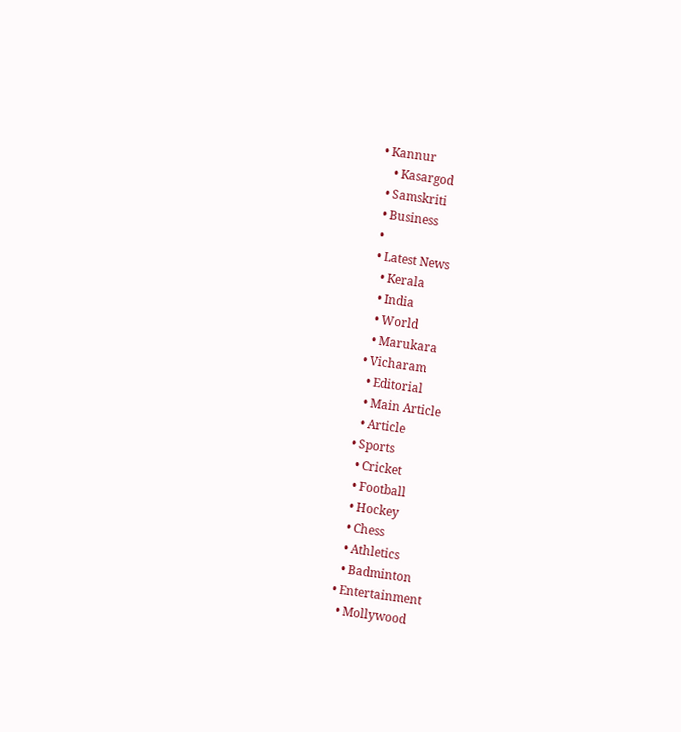• Kannur
    • Kasargod
  • Samskriti
  • Business
  •
  • Latest News
    • Kerala
    • India
    • World
    • Marukara
  • Vicharam
    • Editorial
    • Main Article
    • Article
  • Sports
    • Cricket
    • Football
    • Hockey
    • Chess
    • Athletics
    • Badminton
  • Entertainment
    • Mollywood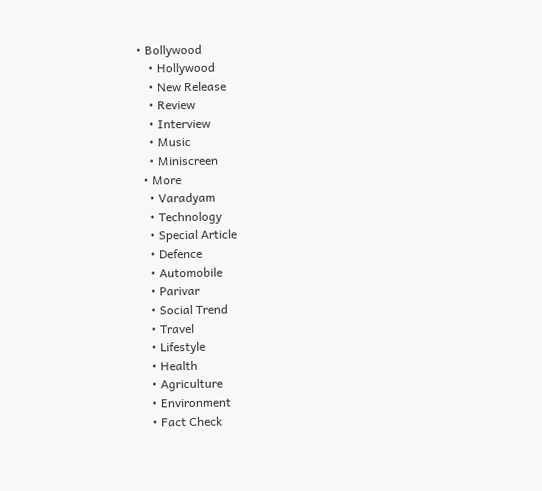• Bollywood
    • Hollywood
    • New Release
    • Review
    • Interview
    • Music
    • Miniscreen
  • More
    • Varadyam
    • Technology
    • Special Article
    • Defence
    • Automobile
    • Parivar
    • Social Trend
    • Travel
    • Lifestyle
    • Health
    • Agriculture
    • Environment
    • Fact Check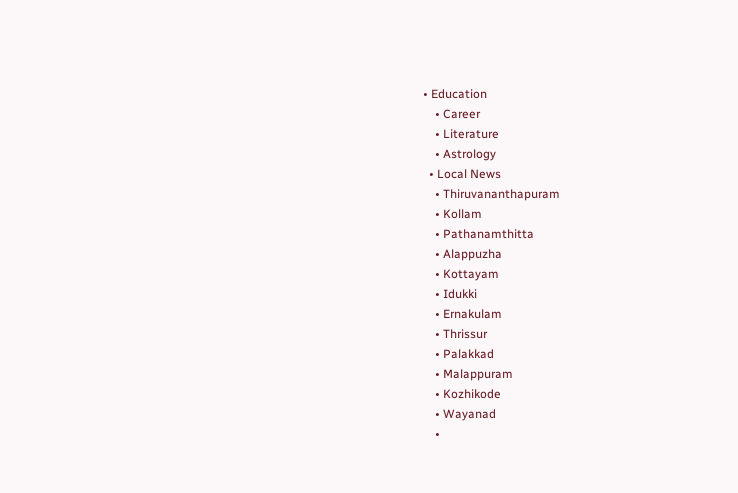• Education
    • Career
    • Literature
    • Astrology
  • Local News
    • Thiruvananthapuram
    • Kollam
    • Pathanamthitta
    • Alappuzha
    • Kottayam
    • Idukki
    • Ernakulam
    • Thrissur
    • Palakkad
    • Malappuram
    • Kozhikode
    • Wayanad
    •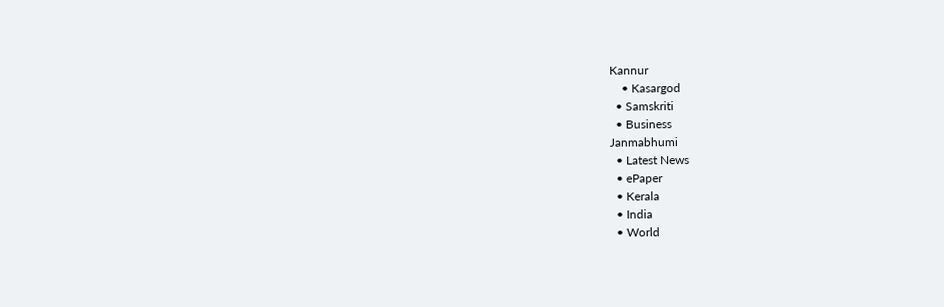Kannur
    • Kasargod
  • Samskriti
  • Business
Janmabhumi
  • Latest News
  • ePaper
  • Kerala
  • India
  • World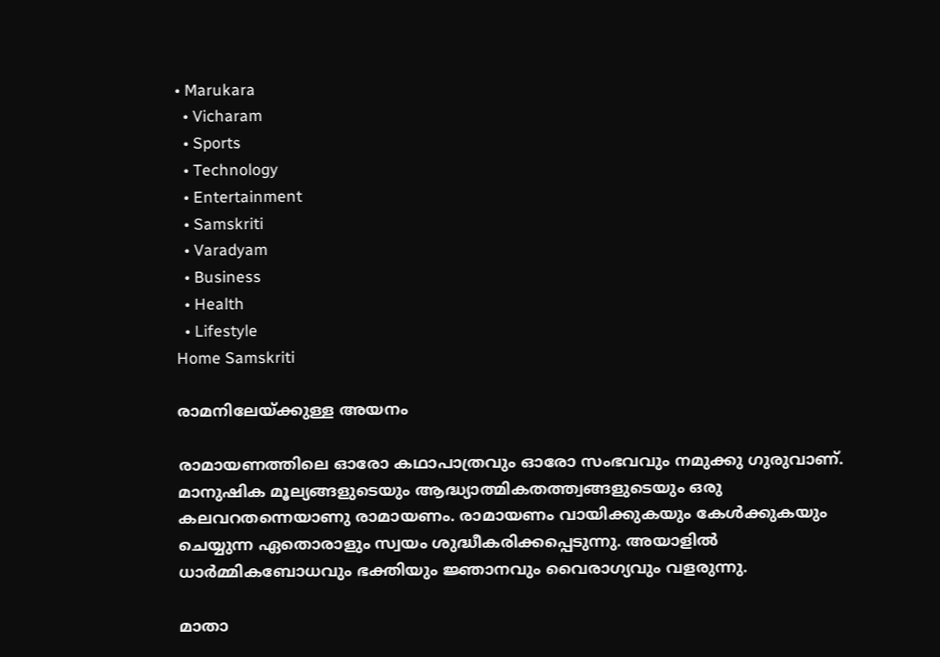• Marukara
  • Vicharam
  • Sports
  • Technology
  • Entertainment
  • Samskriti
  • Varadyam
  • Business
  • Health
  • Lifestyle
Home Samskriti

രാമനിലേയ്‌ക്കുള്ള അയനം

രാമായണത്തിലെ ഓരോ കഥാപാത്രവും ഓരോ സംഭവവും നമുക്കു ഗുരുവാണ്. മാനുഷിക മൂല്യങ്ങളുടെയും ആദ്ധ്യാത്മികതത്ത്വങ്ങളുടെയും ഒരു കലവറതന്നെയാണു രാമായണം. രാമായണം വായിക്കുകയും കേള്‍ക്കുകയും ചെയ്യുന്ന ഏതൊരാളും സ്വയം ശുദ്ധീകരിക്കപ്പെടുന്നു. അയാളില്‍ ധാര്‍മ്മികബോധവും ഭക്തിയും ജ്ഞാനവും വൈരാഗ്യവും വളരുന്നു.

മാതാ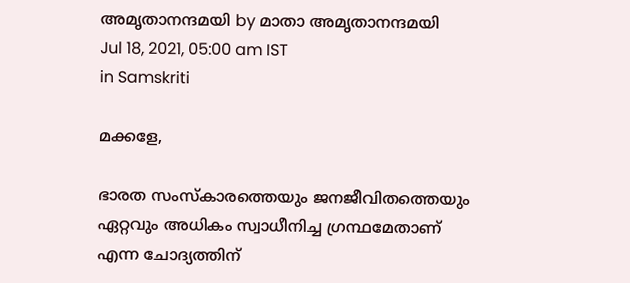അമൃതാനന്ദമയി by മാതാ അമൃതാനന്ദമയി
Jul 18, 2021, 05:00 am IST
in Samskriti

മക്കളേ,

ഭാരത സംസ്‌കാരത്തെയും ജനജീവിതത്തെയും ഏറ്റവും അധികം സ്വാധീനിച്ച ഗ്രന്ഥമേതാണ് എന്ന ചോദ്യത്തിന്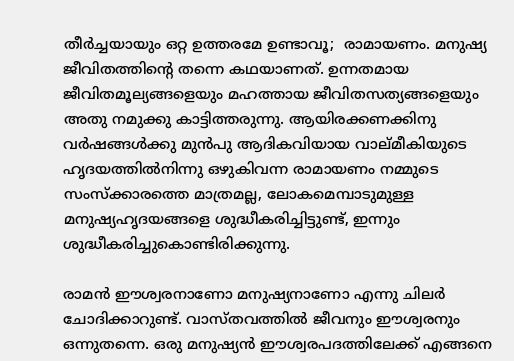തീര്‍ച്ചയായും ഒറ്റ ഉത്തരമേ ഉണ്ടാവൂ;  രാമായണം. മനുഷ്യ ജീവിതത്തിന്റെ തന്നെ കഥയാണത്. ഉന്നതമായ ജീവിതമൂല്യങ്ങളെയും മഹത്തായ ജീവിതസത്യങ്ങളെയും അതു നമുക്കു കാട്ടിത്തരുന്നു. ആയിരക്കണക്കിനു വര്‍ഷങ്ങള്‍ക്കു മുന്‍പു ആദികവിയായ വാല്മീകിയുടെ ഹൃദയത്തില്‍നിന്നു ഒഴുകിവന്ന രാമായണം നമ്മുടെ സംസ്‌ക്കാരത്തെ മാത്രമല്ല, ലോകമെമ്പാടുമുള്ള മനുഷ്യഹൃദയങ്ങളെ ശുദ്ധീകരിച്ചിട്ടുണ്ട്, ഇന്നും ശുദ്ധീകരിച്ചുകൊണ്ടിരിക്കുന്നു.

രാമന്‍ ഈശ്വരനാണോ മനുഷ്യനാണോ എന്നു ചിലര്‍ ചോദിക്കാറുണ്ട്. വാസ്തവത്തില്‍ ജീവനും ഈശ്വരനും ഒന്നുതന്നെ. ഒരു മനുഷ്യന്‍ ഈശ്വരപദത്തിലേക്ക് എങ്ങനെ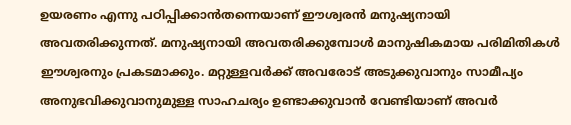ഉയരണം എന്നു പഠിപ്പിക്കാന്‍തന്നെയാണ് ഈശ്വരന്‍ മനുഷ്യനായി അവതരിക്കുന്നത്. മനുഷ്യനായി അവതരിക്കുമ്പോള്‍ മാനുഷികമായ പരിമിതികള്‍ ഈശ്വരനും പ്രകടമാക്കും. മറ്റുള്ളവര്‍ക്ക് അവരോട് അടുക്കുവാനും സാമീപ്യം അനുഭവിക്കുവാനുമുള്ള സാഹചര്യം ഉണ്ടാക്കുവാന്‍ വേണ്ടിയാണ് അവര്‍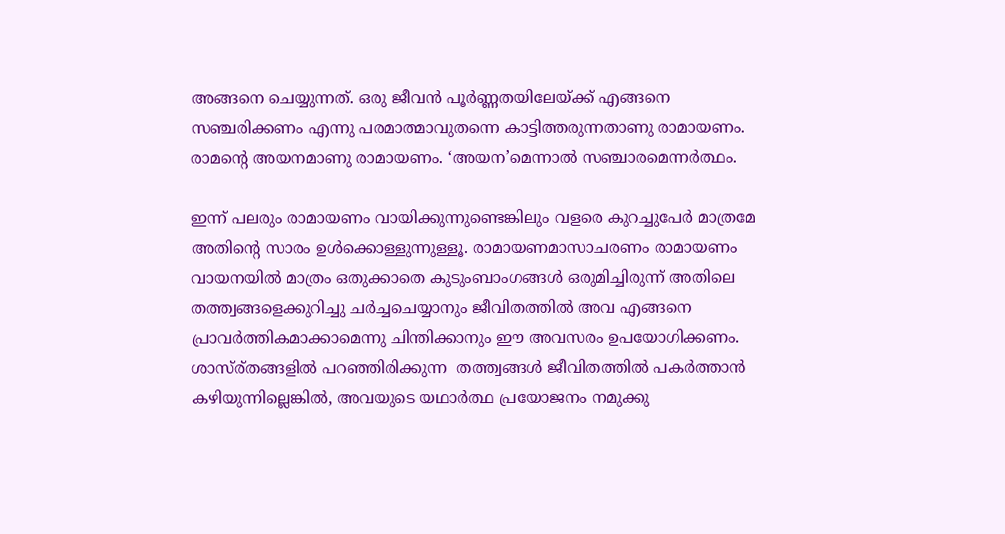അങ്ങനെ ചെയ്യുന്നത്. ഒരു ജീവന്‍ പൂര്‍ണ്ണതയിലേയ്‌ക്ക് എങ്ങനെ സഞ്ചരിക്കണം എന്നു പരമാത്മാവുതന്നെ കാട്ടിത്തരുന്നതാണു രാമായണം. രാമന്റെ അയനമാണു രാമായണം. ‘അയന’മെന്നാല്‍ സഞ്ചാരമെന്നര്‍ത്ഥം.

ഇന്ന് പലരും രാമായണം വായിക്കുന്നുണ്ടെങ്കിലും വളരെ കുറച്ചുപേര്‍ മാത്രമേ അതിന്റെ സാരം ഉള്‍ക്കൊള്ളുന്നുള്ളൂ. രാമായണമാസാചരണം രാമായണം വായനയില്‍ മാത്രം ഒതുക്കാതെ കുടുംബാംഗങ്ങള്‍ ഒരുമിച്ചിരുന്ന് അതിലെ തത്ത്വങ്ങളെക്കുറിച്ചു ചര്‍ച്ചചെയ്യാനും ജീവിതത്തില്‍ അവ എങ്ങനെ പ്രാവര്‍ത്തികമാക്കാമെന്നു ചിന്തിക്കാനും ഈ അവസരം ഉപയോഗിക്കണം. ശാസ്ര്തങ്ങളില്‍ പറഞ്ഞിരിക്കുന്ന  തത്ത്വങ്ങള്‍ ജീവിതത്തില്‍ പകര്‍ത്താന്‍ കഴിയുന്നില്ലെങ്കില്‍, അവയുടെ യഥാര്‍ത്ഥ പ്രയോജനം നമുക്കു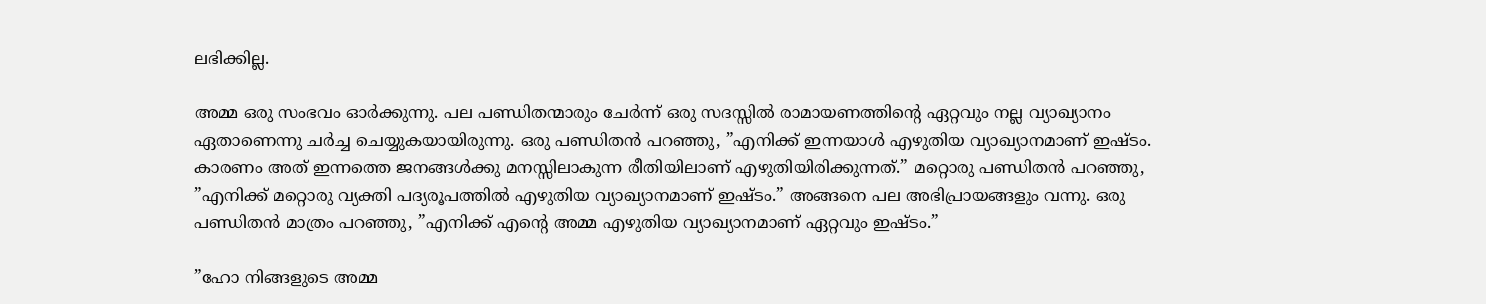ലഭിക്കില്ല.

അമ്മ ഒരു സംഭവം ഓര്‍ക്കുന്നു. പല പണ്ഡിതന്മാരും ചേര്‍ന്ന് ഒരു സദസ്സില്‍ രാമായണത്തിന്റെ ഏറ്റവും നല്ല വ്യാഖ്യാനം ഏതാണെന്നു ചര്‍ച്ച ചെയ്യുകയായിരുന്നു. ഒരു പണ്ഡിതന്‍ പറഞ്ഞു, ”എനിക്ക് ഇന്നയാള്‍ എഴുതിയ വ്യാഖ്യാനമാണ് ഇഷ്ടം. കാരണം അത് ഇന്നത്തെ ജനങ്ങള്‍ക്കു മനസ്സിലാകുന്ന രീതിയിലാണ് എഴുതിയിരിക്കുന്നത്.” മറ്റൊരു പണ്ഡിതന്‍ പറഞ്ഞു, ”എനിക്ക് മറ്റൊരു വ്യക്തി പദ്യരൂപത്തില്‍ എഴുതിയ വ്യാഖ്യാനമാണ് ഇഷ്ടം.” അങ്ങനെ പല അഭിപ്രായങ്ങളും വന്നു. ഒരു പണ്ഡിതന്‍ മാത്രം പറഞ്ഞു, ”എനിക്ക് എന്റെ അമ്മ എഴുതിയ വ്യാഖ്യാനമാണ് ഏറ്റവും ഇഷ്ടം.”

”ഹോ നിങ്ങളുടെ അമ്മ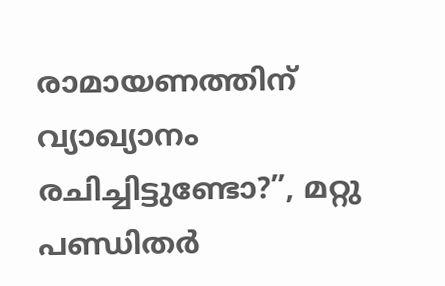രാമായണത്തിന് വ്യാഖ്യാനം രചിച്ചിട്ടുണ്ടോ?”, മറ്റു പണ്ഡിതര്‍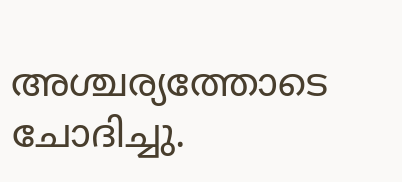അശ്ചര്യത്തോടെ ചോദിച്ചു.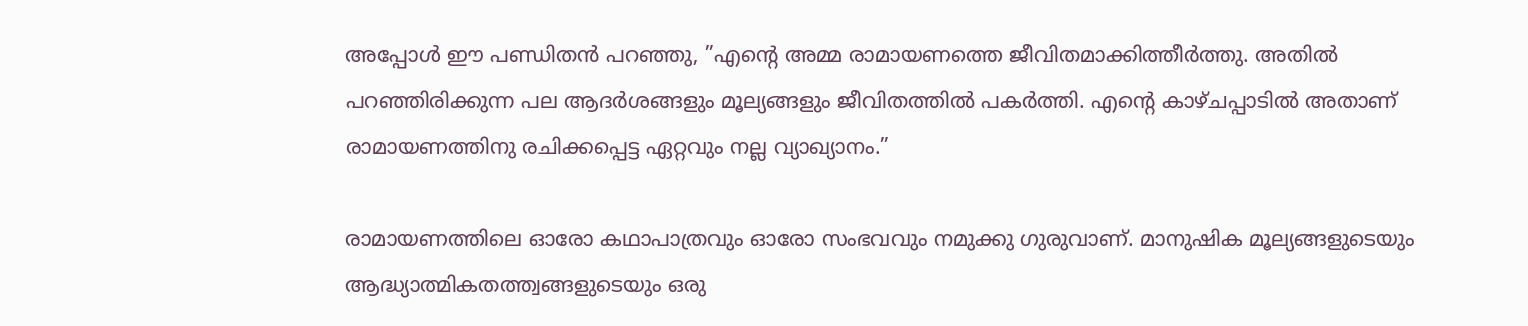അപ്പോള്‍ ഈ പണ്ഡിതന്‍ പറഞ്ഞു, ”എന്റെ അമ്മ രാമായണത്തെ ജീവിതമാക്കിത്തീര്‍ത്തു. അതില്‍ പറഞ്ഞിരിക്കുന്ന പല ആദര്‍ശങ്ങളും മൂല്യങ്ങളും ജീവിതത്തില്‍ പകര്‍ത്തി. എന്റെ കാഴ്ചപ്പാടില്‍ അതാണ് രാമായണത്തിനു രചിക്കപ്പെട്ട ഏറ്റവും നല്ല വ്യാഖ്യാനം.”

രാമായണത്തിലെ ഓരോ കഥാപാത്രവും ഓരോ സംഭവവും നമുക്കു ഗുരുവാണ്. മാനുഷിക മൂല്യങ്ങളുടെയും ആദ്ധ്യാത്മികതത്ത്വങ്ങളുടെയും ഒരു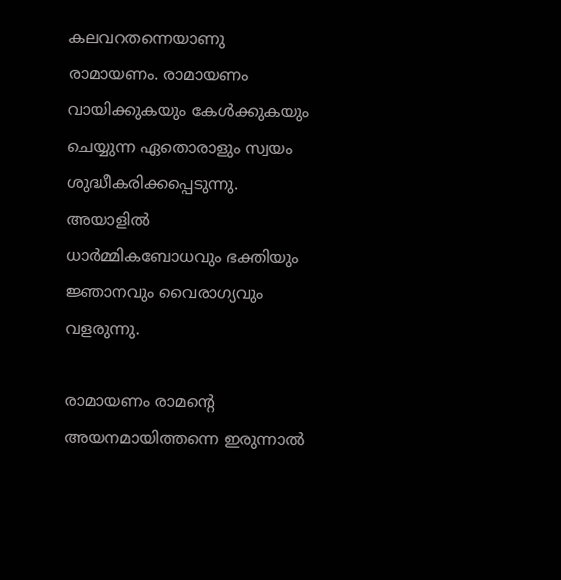കലവറതന്നെയാണു രാമായണം. രാമായണം വായിക്കുകയും കേള്‍ക്കുകയും ചെയ്യുന്ന ഏതൊരാളും സ്വയം ശുദ്ധീകരിക്കപ്പെടുന്നു. അയാളില്‍ ധാര്‍മ്മികബോധവും ഭക്തിയും ജ്ഞാനവും വൈരാഗ്യവും വളരുന്നു.

രാമായണം രാമന്റെ അയനമായിത്തന്നെ ഇരുന്നാല്‍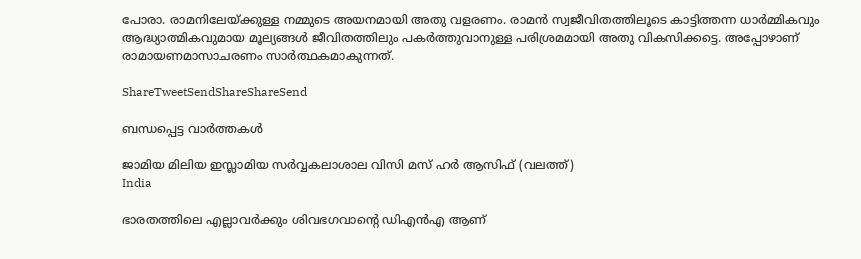പോരാ. രാമനിലേയ്‌ക്കുള്ള നമ്മുടെ അയനമായി അതു വളരണം. രാമന്‍ സ്വജീവിതത്തിലൂടെ കാട്ടിത്തന്ന ധാര്‍മ്മികവും ആദ്ധ്യാത്മികവുമായ മൂല്യങ്ങള്‍ ജീവിതത്തിലും പകര്‍ത്തുവാനുള്ള പരിശ്രമമായി അതു വികസിക്കട്ടെ. അപ്പോഴാണ് രാമായണമാസാചരണം സാര്‍ത്ഥകമാകുന്നത്.

ShareTweetSendShareShareSend

ബന്ധപ്പെട്ട വാര്‍ത്തകള്‍

ജാമിയ മിലിയ ഇസ്ലാമിയ സര്‍വ്വകലാശാല വിസി മസ് ഹര്‍ ആസിഫ് (വലത്ത്)
India

ഭാരതത്തിലെ എല്ലാവര്‍ക്കും ശിവഭഗവാന്റെ ഡിഎന്‍എ ആണ്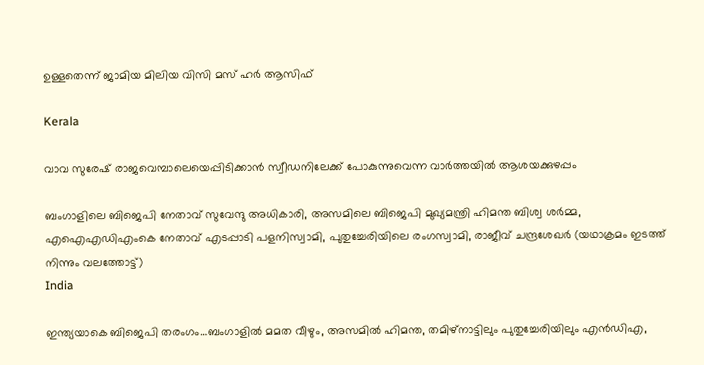ഉള്ളതെന്ന് ജാമിയ മിലിയ വിസി മസ് ഹര്‍ ആസിഫ്

Kerala

വാവ സുരേഷ് രാജവെമ്പാലെയെപ്പിടിക്കാന്‍ സ്വീഡനിലേക്ക് പോകുന്നുവെന്ന വാര്‍ത്തയില്‍ ആശയക്കുഴപ്പം

ബംഗാളിലെ ബിജെപി നേതാവ് സുവേന്ദു അധികാരി, അസമിലെ ബിജെപി മുഖ്യമന്ത്രി ഹിമന്ത ബിശ്വ ശര്‍മ്മ, എഐഎഡിഎംകെ നേതാവ് എടപ്പാടി പളനിസ്വാമി, പുതുച്ചേരിയിലെ രംഗസ്വാമി, രാജീവ് ചന്ദ്രശേഖര്‍ (യഥാക്രമം ഇടത്ത് നിന്നും വലത്തോട്ട്)
India

ഇന്ത്യയാകെ ബിജെപി തരംഗം…ബംഗാളില്‍ മമത വീഴും, അസമില്‍ ഹിമന്ത, തമിഴ്നാട്ടിലും പുതുച്ചേരിയിലും എന്‍ഡിഎ,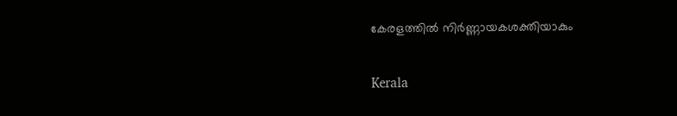കേരളത്തില്‍ നിര്‍ണ്ണായകശക്തിയാകും

Kerala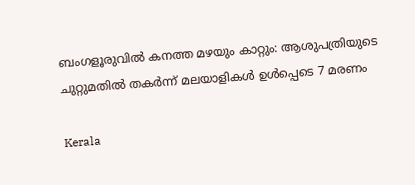ബംഗളൂരുവില്‍ കനത്ത മഴയും കാറ്റും: ആശുപത്രിയുടെ ചുറ്റുമതില്‍ തകര്‍ന്ന് മലയാളികള്‍ ഉള്‍പ്പെടെ 7 മരണം

Kerala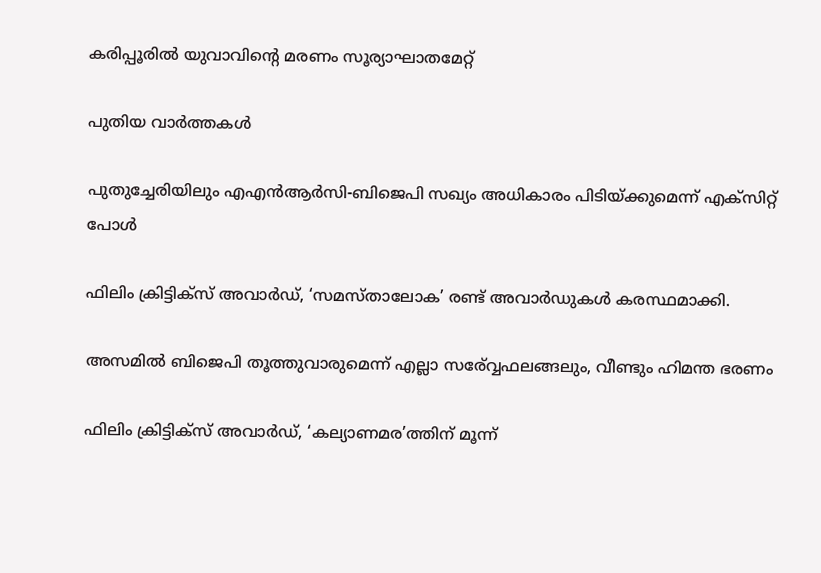കരിപ്പൂരില്‍ യുവാവിന്റെ മരണം സൂര്യാഘാതമേറ്റ്

പുതിയ വാര്‍ത്തകള്‍

പുതുച്ചേരിയിലും എഎന്‍ആര്‍സി-ബിജെപി സഖ്യം അധികാരം പിടിയ്‌ക്കുമെന്ന് എക്സിറ്റ് പോള്‍

ഫിലിം ക്രിട്ടിക്സ് അവാർഡ്, ‘സമസ്താലോക’ രണ്ട് അവാർഡുകൾ കരസ്ഥമാക്കി.

അസമില്‍ ബിജെപി തൂത്തുവാരുമെന്ന് എല്ലാ സര‍്വ്വേഫലങ്ങലും, വീണ്ടും ഹിമന്ത ഭരണം

ഫിലിം ക്രിട്ടിക്സ് അവാർഡ്, ‘കല്യാണമര’ത്തിന് മൂന്ന്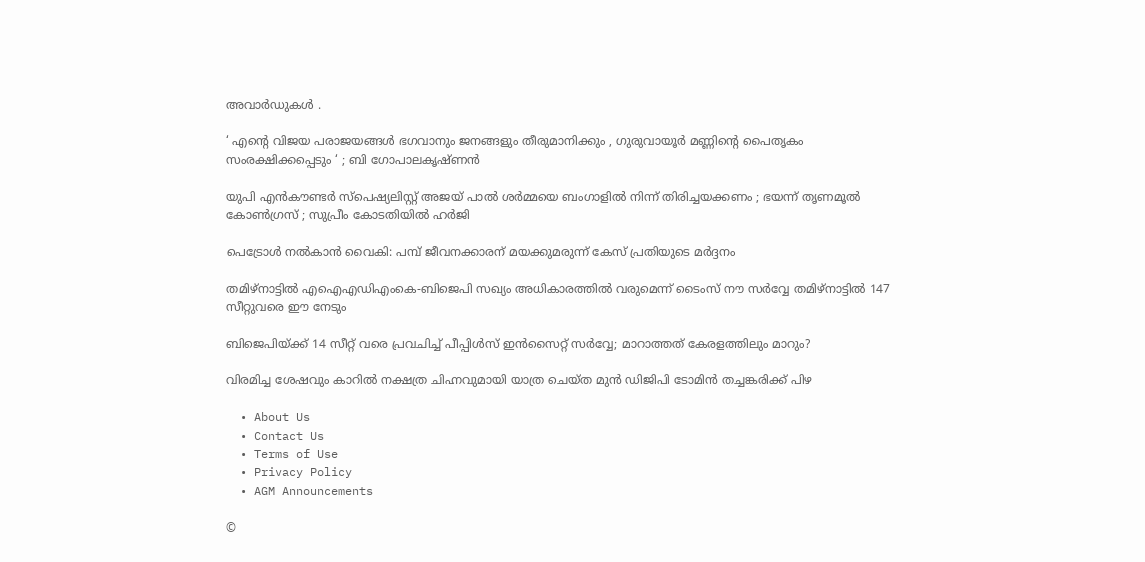അവാർഡുകൾ .

‘ എന്റെ വിജയ പരാജയങ്ങൾ ഭഗവാനും ജനങ്ങളും തീരുമാനിക്കും , ഗുരുവായൂർ മണ്ണിന്റെ പൈതൃകം സംരക്ഷിക്കപ്പെടും ‘ ; ബി ഗോപാലകൃഷ്ണൻ

യുപി എൻകൗണ്ടർ സ്പെഷ്യലിസ്റ്റ് അജയ് പാൽ ശർമ്മയെ ബംഗാളിൽ നിന്ന് തിരിച്ചയക്കണം ; ഭയന്ന് തൃണമൂൽ കോൺഗ്രസ് ; സുപ്രീം കോടതിയിൽ ഹർജി

പെട്രോള്‍ നല്‍കാന്‍ വൈകി: പമ്പ് ജീവനക്കാരന് മയക്കുമരുന്ന് കേസ് പ്രതിയുടെ മര്‍ദ്ദനം

തമിഴ്നാട്ടില്‍ എഐഎഡിഎംകെ-ബിജെപി സഖ്യം അധികാരത്തില്‍ വരുമെന്ന് ടൈംസ് നൗ സര്‍വ്വേ തമിഴ്നാട്ടില്‍ 147 സീറ്റുവരെ ഈ നേടും

ബിജെപിയ്‌ക്ക് 14 സീറ്റ് വരെ പ്രവചിച്ച് പീപ്പിള്‍സ് ഇന്‍സൈറ്റ് സര്‍വ്വേ; മാറാത്തത് കേരളത്തിലും മാറും?

വിരമിച്ച ശേഷവും കാറില്‍ നക്ഷത്ര ചിഹ്നവുമായി യാത്ര ചെയ്ത മുന്‍ ഡിജിപി ടോമിന്‍ തച്ചങ്കരിക്ക് പിഴ

  • About Us
  • Contact Us
  • Terms of Use
  • Privacy Policy
  • AGM Announcements

©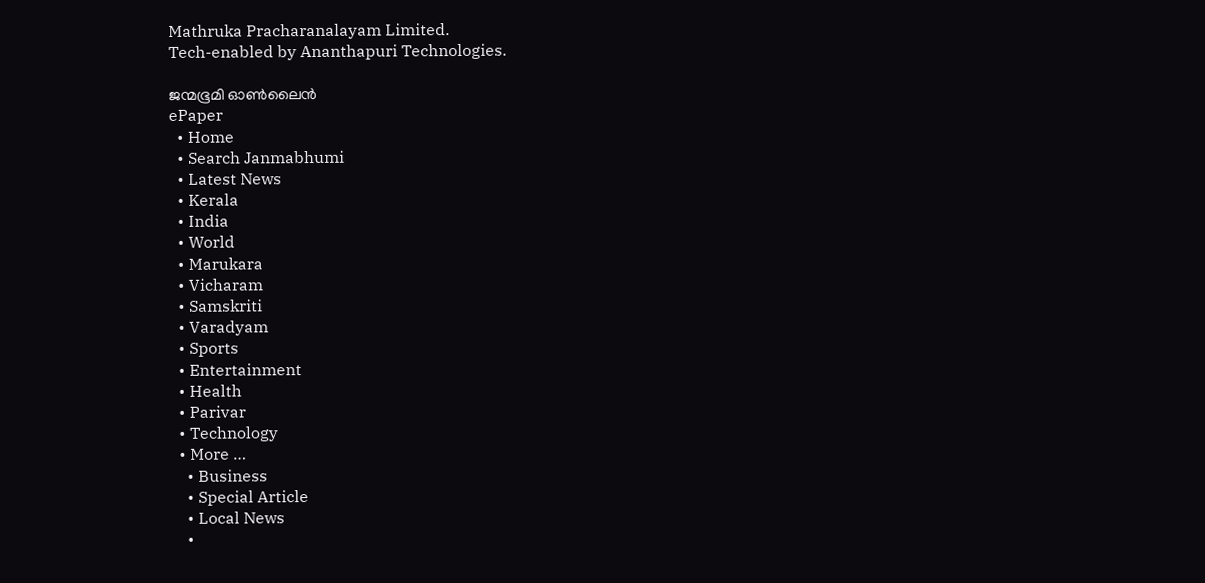Mathruka Pracharanalayam Limited.
Tech-enabled by Ananthapuri Technologies.

ജന്മഭൂമി ഓണ്‍ലൈന്‍
ePaper
  • Home
  • Search Janmabhumi
  • Latest News
  • Kerala
  • India
  • World
  • Marukara
  • Vicharam
  • Samskriti
  • Varadyam
  • Sports
  • Entertainment
  • Health
  • Parivar
  • Technology
  • More …
    • Business
    • Special Article
    • Local News
    •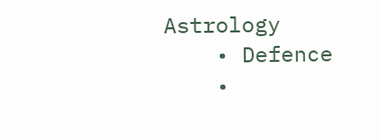Astrology
    • Defence
    •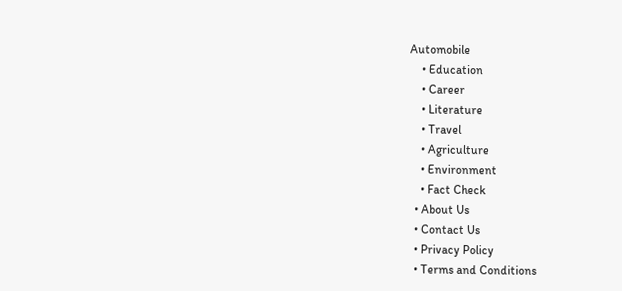Automobile
    • Education
    • Career
    • Literature
    • Travel
    • Agriculture
    • Environment
    • Fact Check
  • About Us
  • Contact Us
  • Privacy Policy
  • Terms and Conditions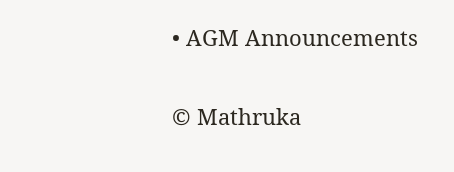• AGM Announcements

© Mathruka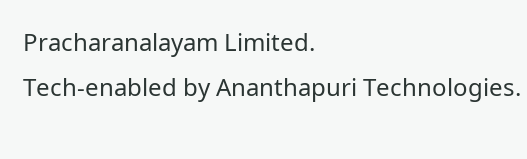Pracharanalayam Limited.
Tech-enabled by Ananthapuri Technologies.